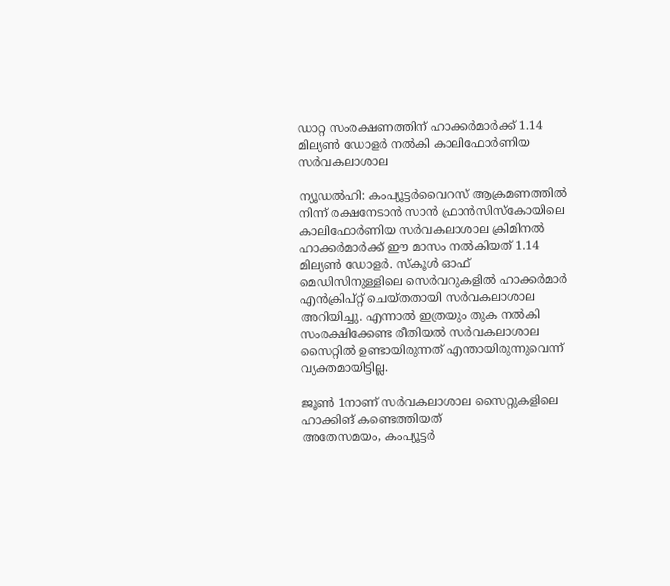ഡാറ്റ സംരക്ഷണത്തിന് ഹാക്കര്‍മാര്‍ക്ക് 1.14 മില്യണ്‍ ഡോളര്‍ നല്‍കി കാലിഫോര്‍ണിയ സര്‍വകലാശാല

ന്യൂഡല്‍ഹി: കംപ്യൂട്ടര്‍വൈറസ് ആക്രമണത്തില്‍ നിന്ന് രക്ഷനേടാന്‍ സാന്‍ ഫ്രാന്‍സിസ്‌കോയിലെ കാലിഫോര്‍ണിയ സര്‍വകലാശാല ക്രിമിനല്‍ ഹാക്കര്‍മാര്‍ക്ക് ഈ മാസം നല്‍കിയത് 1.14 മില്യണ്‍ ഡോളര്‍. സ്‌കൂള്‍ ഓഫ് മെഡിസിനുള്ളിലെ സെര്‍വറുകളില്‍ ഹാക്കര്‍മാര്‍ എന്‍ക്രിപ്റ്റ് ചെയ്തതായി സര്‍വകലാശാല അറിയിച്ചു. എന്നാല്‍ ഇത്രയും തുക നല്‍കി സംരക്ഷിക്കേണ്ട രീതിയല്‍ സര്‍വകലാശാല സൈറ്റില്‍ ഉണ്ടായിരുന്നത് എന്തായിരുന്നുവെന്ന് വ്യക്തമായിട്ടില്ല.

ജൂണ്‍ 1നാണ് സര്‍വകലാശാല സൈറ്റുകളിലെ ഹാക്കിങ് കണ്ടെത്തിയത്
അതേസമയം, കംപ്യൂട്ടര്‍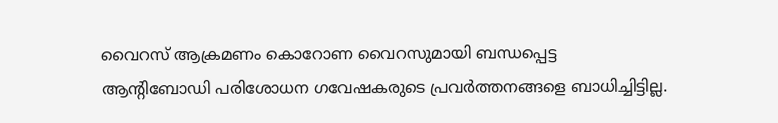വൈറസ് ആക്രമണം കൊറോണ വൈറസുമായി ബന്ധപ്പെട്ട ആന്റിബോഡി പരിശോധന ഗവേഷകരുടെ പ്രവര്‍ത്തനങ്ങളെ ബാധിച്ചിട്ടില്ല.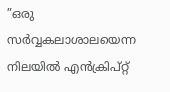”ഒരു സര്‍വ്വകലാശാലയെന്ന നിലയില്‍ എന്‍ക്രിപ്റ്റ്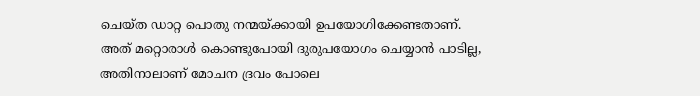ചെയ്ത ഡാറ്റ പൊതു നന്മയ്ക്കായി ഉപയോഗിക്കേണ്ടതാണ്. അത് മറ്റൊരാള്‍ കൊണ്ടുപോയി ദുരുപയോഗം ചെയ്യാന്‍ പാടില്ല, അതിനാലാണ് മോചന ദ്രവം പോലെ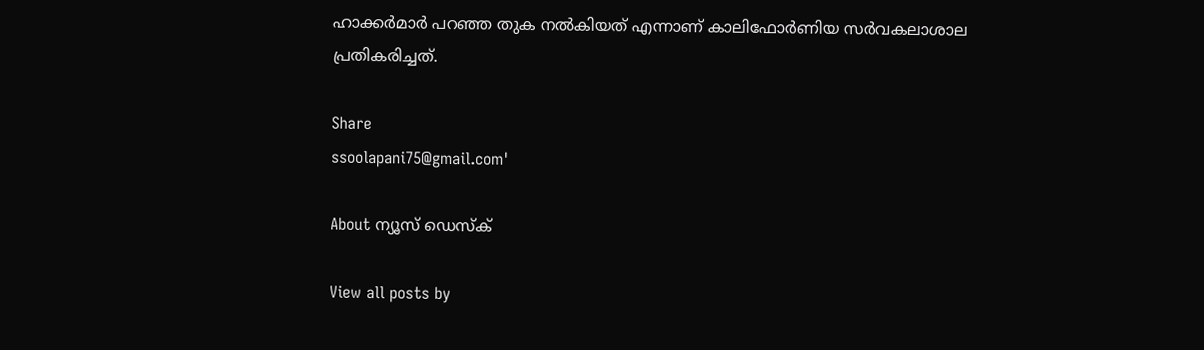ഹാക്കര്‍മാര്‍ പറഞ്ഞ തുക നല്‍കിയത് എന്നാണ് കാലിഫോര്‍ണിയ സര്‍വകലാശാല പ്രതികരിച്ചത്.

Share
ssoolapani75@gmail.com'

About ന്യൂസ് ഡെസ്ക്

View all posts by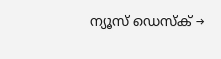ന്യൂസ് ഡെസ്ക് →